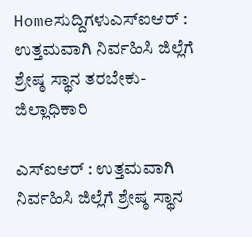Homeಸುದ್ದಿಗಳುಎಸ್ಐಆರ್ : ಉತ್ತಮವಾಗಿ ನಿರ್ವಹಿಸಿ ಜಿಲ್ಲೆಗೆ ಶ್ರೇಷ್ಠ ಸ್ಥಾನ ತರಬೇಕು-ಜಿಲ್ಲಾಧಿಕಾರಿ

ಎಸ್ಐಆರ್ : ಉತ್ತಮವಾಗಿ ನಿರ್ವಹಿಸಿ ಜಿಲ್ಲೆಗೆ ಶ್ರೇಷ್ಠ ಸ್ಥಾನ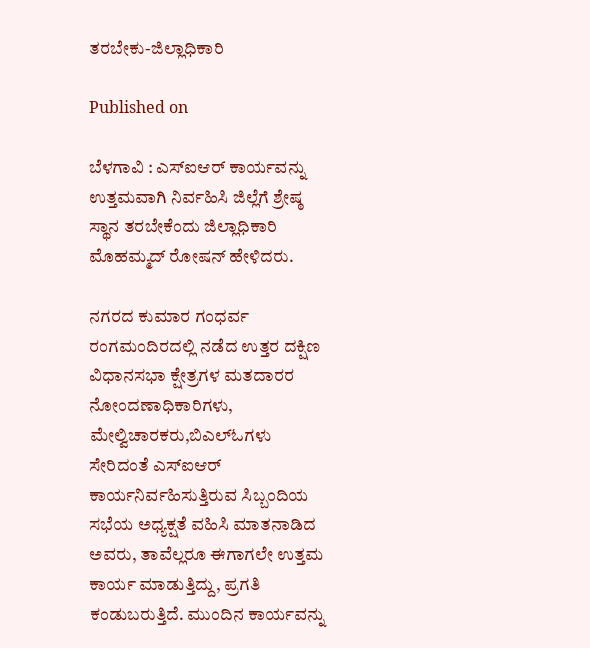ತರಬೇಕು-ಜಿಲ್ಲಾಧಿಕಾರಿ

Published on

ಬೆಳಗಾವಿ : ಎಸ್ಐಆರ್ ಕಾರ್ಯವನ್ನು ಉತ್ತಮವಾಗಿ ನಿರ್ವಹಿಸಿ ಜಿಲ್ಲೆಗೆ ಶ್ರೇಷ್ಠ ಸ್ಥಾನ ತರಬೇಕೆಂದು ಜಿಲ್ಲಾಧಿಕಾರಿ ಮೊಹಮ್ಮದ್ ರೋಷನ್ ಹೇಳಿದರು.

ನಗರದ ಕುಮಾರ ಗಂಧರ್ವ ರಂಗಮಂದಿರದಲ್ಲಿ ನಡೆದ ಉತ್ತರ ದಕ್ಷಿಣ ವಿಧಾನಸಭಾ ಕ್ಷೇತ್ರಗಳ ಮತದಾರರ ನೋಂದಣಾಧಿಕಾರಿಗಳು, ಮೇಲ್ವಿಚಾರಕರು,ಬಿಎಲ್ಓಗಳು ಸೇರಿದಂತೆ ಎಸ್ಐಆರ್ ಕಾರ್ಯನಿರ್ವಹಿಸುತ್ತಿರುವ ಸಿಬ್ಬಂದಿಯ ಸಭೆಯ ಅಧ್ಯಕ್ಷತೆ ವಹಿಸಿ ಮಾತನಾಡಿದ ಅವರು, ತಾವೆಲ್ಲರೂ ಈಗಾಗಲೇ ಉತ್ತಮ ಕಾರ್ಯ ಮಾಡುತ್ತಿದ್ದು, ಪ್ರಗತಿ ಕಂಡುಬರುತ್ತಿದೆ. ಮುಂದಿನ ಕಾರ್ಯವನ್ನು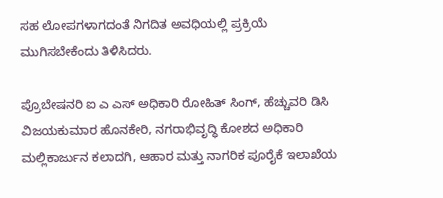ಸಹ ಲೋಪಗಳಾಗದಂತೆ ನಿಗದಿತ ಅವಧಿಯಲ್ಲಿ ಪ್ರಕ್ರಿಯೆ ಮುಗಿಸಬೇಕೆಂದು ತಿಳಿಸಿದರು.

ಪ್ರೊಬೇಷನರಿ ಐ ಎ ಎಸ್ ಅಧಿಕಾರಿ ರೋಹಿತ್ ಸಿಂಗ್, ಹೆಚ್ಚುವರಿ ಡಿಸಿ ವಿಜಯಕುಮಾರ ಹೊನಕೇರಿ, ನಗರಾಭಿವೃದ್ಧಿ ಕೋಶದ ಅಧಿಕಾರಿ ಮಲ್ಲಿಕಾರ್ಜುನ ಕಲಾದಗಿ, ಆಹಾರ ಮತ್ತು ನಾಗರಿಕ ಪೂರೈಕೆ ಇಲಾಖೆಯ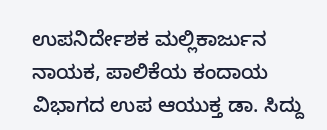ಉಪನಿರ್ದೇಶಕ ಮಲ್ಲಿಕಾರ್ಜುನ ನಾಯಕ, ಪಾಲಿಕೆಯ ಕಂದಾಯ ವಿಭಾಗದ ಉಪ ಆಯುಕ್ತ ಡಾ. ಸಿದ್ದು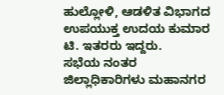ಹುಲ್ಲೋಳಿ, ಆಡಳಿತ ವಿಭಾಗದ ಉಪಯುಕ್ತ ಉದಯ ಕುಮಾರ ಟಿ. ಇತರರು ಇದ್ದರು.
ಸಭೆಯ ನಂತರ ಜಿಲ್ಲಾಧಿಕಾರಿಗಳು ಮಹಾನಗರ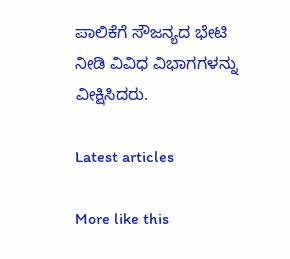ಪಾಲಿಕೆಗೆ ಸೌಜನ್ಯದ ಭೇಟಿ ನೀಡಿ ವಿವಿಧ ವಿಭಾಗಗಳನ್ನು ವೀಕ್ಷಿಸಿದರು.

Latest articles

More like this